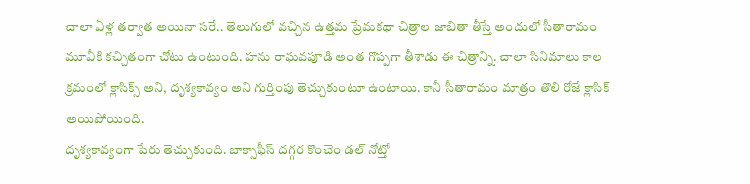చాలా ఏళ్ల తర్వాత అయినా సరే.. తెలుగులో వచ్చిన ఉత్తమ ప్రేమకథా చిత్రాల జాబితా తీస్తే అందులో సీతారామం మూవీకి కచ్చితంగా చోటు ఉంటుంది. హను రాఘవపూడి అంత గొప్పగా తీశాడు ఈ చిత్రాన్ని. చాలా సినిమాలు కాల క్రమంలో క్లాసిక్స్ అని, దృశ్యకావ్యం అని గుర్తింపు తెచ్చుకుంటూ ఉంటాయి. కానీ సీతారామం మాత్రం తొలి రోజే క్లాసిక్ అయిపోయింది.
దృశ్యకావ్యంగా పేరు తెచ్చుకుంది. బాక్సాఫీస్ దగ్గర కొంచెం డల్ నోట్తో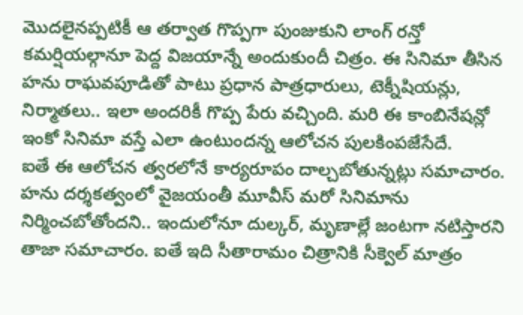మొదలైనప్పటికీ ఆ తర్వాత గొప్పగా పుంజుకుని లాంగ్ రన్తో కమర్షియల్గానూ పెద్ద విజయాన్నే అందుకుందీ చిత్రం. ఈ సినిమా తీసిన హను రాఘవపూడితో పాటు ప్రధాన పాత్రధారులు, టెక్నీషియన్లు, నిర్మాతలు.. ఇలా అందరికీ గొప్ప పేరు వచ్చింది. మరి ఈ కాంబినేషన్లో ఇంకో సినిమా వస్తే ఎలా ఉంటుందన్న ఆలోచన పులకింపజేసేదే.
ఐతే ఈ ఆలోచన త్వరలోనే కార్యరూపం దాల్చబోతున్నట్లు సమాచారం. హను దర్శకత్వంలో వైజయంతీ మూవీస్ మరో సినిమాను నిర్మించబోతోందని.. ఇందులోనూ దుల్కర్, మృణాల్లే జంటగా నటిస్తారని తాజా సమాచారం. ఐతే ఇది సీతారామం చిత్రానికి సీక్వెల్ మాత్రం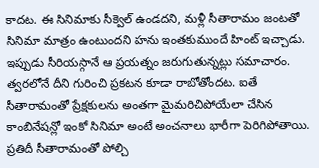కాదట. ఈ సినిమాకు సీక్వెల్ ఉండదని, మళ్లీ సీతారామం జంటతో సినిమా మాత్రం ఉంటుందని హను ఇంతకుముందే హింట్ ఇచ్చాడు.
ఇప్పుడు సీరియస్గానే ఆ ప్రయత్నం జరుగుతున్నట్లు సమాచారం. త్వరలోనే దీని గురించి ప్రకటన కూడా రాబోతోందట. ఐతే సీతారామంతో ప్రేక్షకులను అంతగా మైమరిచిపోయేలా చేసిన కాంబినేషన్లో ఇంకో సినిమా అంటే అంచనాలు భారీగా పెరిగిపోతాయి. ప్రతిదీ సీతారామంతో పోల్చి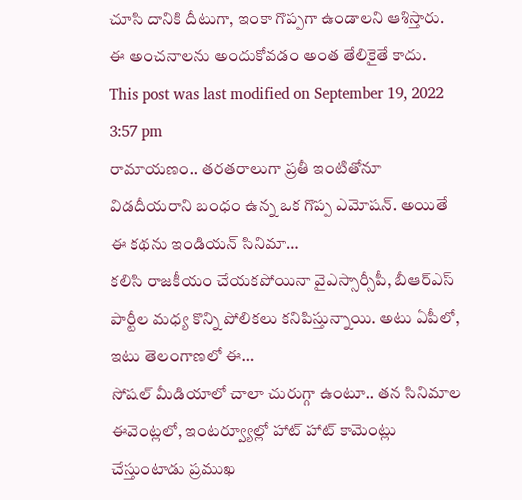చూసి దానికి దీటుగా, ఇంకా గొప్పగా ఉండాలని ఆశిస్తారు. ఈ అంచనాలను అందుకోవడం అంత తేలికైతే కాదు.
This post was last modified on September 19, 2022 3:57 pm
రామాయణం.. తరతరాలుగా ప్రతీ ఇంటితోనూ విడదీయరాని బంధం ఉన్న ఒక గొప్ప ఎమోషన్. అయితే ఈ కథను ఇండియన్ సినిమా…
కలిసి రాజకీయం చేయకపోయినా వైఎస్సార్సీపీ, బీఆర్ఎస్ పార్టీల మధ్య కొన్ని పోలికలు కనిపిస్తున్నాయి. అటు ఏపీలో, ఇటు తెలంగాణలో ఈ…
సోషల్ మీడియాలో చాలా చురుగ్గా ఉంటూ.. తన సినిమాల ఈవెంట్లలో, ఇంటర్వ్యూల్లో హాట్ హాట్ కామెంట్లు చేస్తుంటాడు ప్రముఖ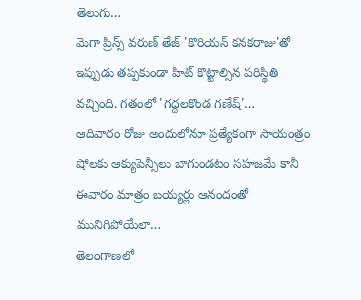తెలుగు…
మెగా ప్రిన్స్ వరుణ్ తేజ్ 'కొరియన్ కనకరాజు'తో ఇప్పుడు తప్పకుండా హిట్ కొట్టాల్సిన పరిస్థితి వచ్చింది. గతంలో 'గద్దలకొండ గణేష్'…
ఆదివారం రోజు అందులోనూ ప్రత్యేకంగా సాయంత్రం షోలకు ఆక్యుపెన్సీలు బాగుండటం సహజమే కానీ ఈవారం మాత్రం బయ్యర్లు ఆనందంతో మునిగిపోయేలా…
తెలంగాణలో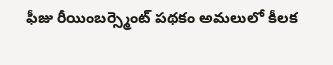ఫీజు రీయింబర్స్మెంట్ పథకం అమలులో కీలక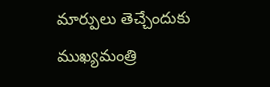మార్పులు తెచ్చేందుకు ముఖ్యమంత్రి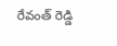రేవంత్ రెడ్డి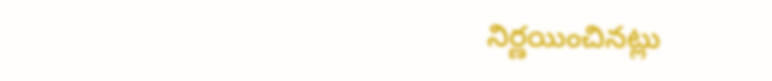నిర్ణయించినట్లు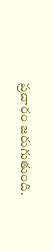ప్రచారం జరుగుతుంది.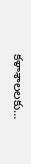కళాశాలలకు…